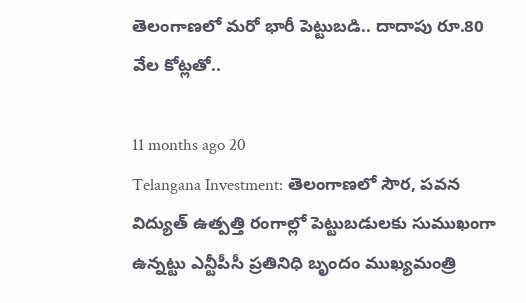తెలంగాణలో మరో భారీ పెట్టుబడి.. దాదాపు రూ.80 వేల కోట్లతో..

11 months ago 20
Telangana Investment: తెలంగాణలో సౌర, పవన విద్యుత్ ఉత్పత్తి రంగాల్లో పెట్టుబడులకు సుముఖంగా ఉన్నట్టు ఎన్టీపీసీ ప్రతినిధి బృందం ముఖ్యమంత్రి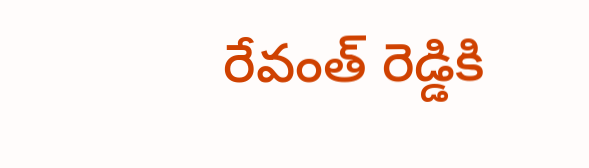రేవంత్ రెడ్డికి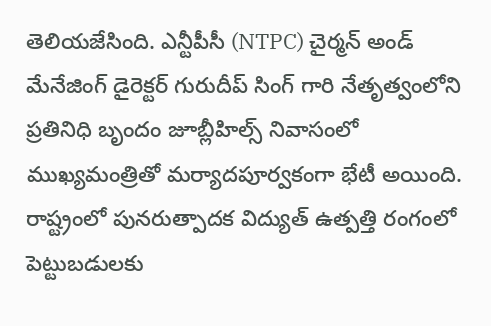తెలియజేసింది. ఎన్టీపీసీ (NTPC) చైర్మన్ అండ్ మేనేజింగ్ డైరెక్టర్ గురుదీప్ సింగ్ గారి నేతృత్వంలోని ప్రతినిధి బృందం జూబ్లీహిల్స్ నివాసంలో ముఖ్యమంత్రితో మర్యాదపూర్వకంగా భేటీ అయింది. రాష్ట్రంలో పునరుత్పాదక విద్యుత్ ఉత్పత్తి రంగంలో పెట్టుబడులకు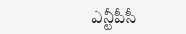ఎన్టీపీసీ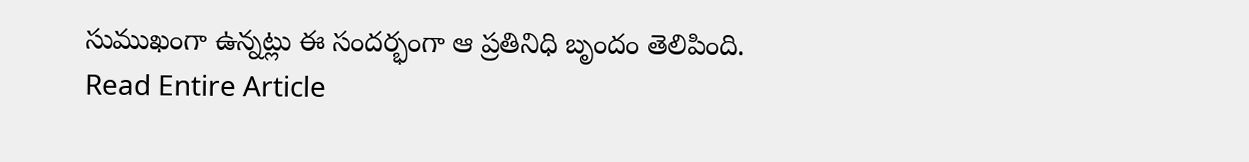సుముఖంగా ఉన్నట్లు ఈ సందర్భంగా ఆ ప్రతినిధి బృందం తెలిపింది.
Read Entire Article